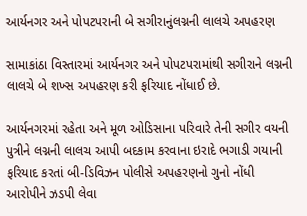આર્યનગર અને પોપટપરાની બે સગીરાનુંલગ્નની લાલચે અપહરણ

સામાકાંઠા વિસ્તારમાં આર્યનગર અને પોપટપરામાંથી સગીરાને લગ્નની લાલચે બે શખ્સ અપહરણ કરી ફરિયાદ નોંધાઈ છે.

આર્યનગરમાં રહેતા અને મૂળ ઓડિસાના પરિવારે તેની સગીર વયની પુત્રીને લગ્નની લાલચ આપી બદકામ કરવાના ઇરાદે ભગાડી ગયાની ફરિયાદ કરતાં બી-ડિવિઝન પોલીસે અપહરણનો ગુનો નોંધી આરોપીને ઝડપી લેવા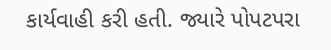કાર્યવાહી કરી હતી. જ્યારે પોપટપરા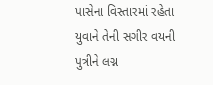પાસેના વિસ્તારમાં રહેતા યુવાને તેની સગીર વયની પુત્રીને લગ્ન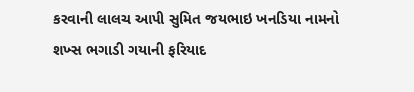કરવાની લાલચ આપી સુમિત જયભાઇ ખનડિયા નામનો શખ્સ ભગાડી ગયાની ફરિયાદ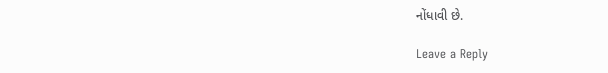નોંધાવી છે.

Leave a Reply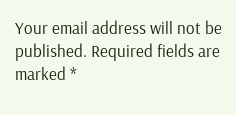Your email address will not be published. Required fields are marked *